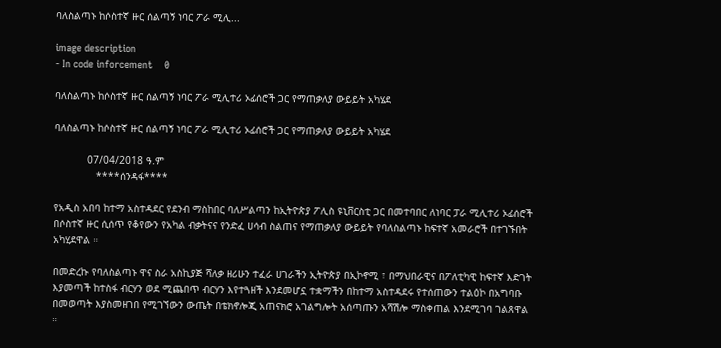ባለስልጣኑ ከሶስተኛ ዙር ሰልጣኝ ነባር ፖራ ሚሊ...

image description
- In code inforcement    0

ባለስልጣኑ ከሶስተኛ ዙር ሰልጣኝ ነባር ፖራ ሚሊተሪ ኦፊሰሮች ጋር የማጠቃለያ ውይይት አካሄደ

ባለስልጣኑ ከሶስተኛ ዙር ሰልጣኝ ነባር ፖራ ሚሊተሪ ኦፊሰሮች ጋር የማጠቃለያ ውይይት አካሄደ

           07/04/2018 ዓ.ም
              ****ሰንዳፋ****

የአዲስ አበባ ከተማ አስተዳደር የደንብ ማስከበር ባለሥልጣን ከኢትዮጵያ ፖሊስ ዩኒቨርስቲ ጋር በመተባበር ለነባር ፓራ ሚሊተሪ ኦፊሰሮች በሶስተኛ ዙር ሲሰጥ የቆየውን የአካል ብቃትናና የንድፈ ሀሳብ ስልጠና የማጠቃለያ ውይይት የባለስልጣኑ ከፍተኛ አመራሮች በተገኙበት አካሂደዋል ።

በመድረኩ የባለስልጣኑ ዋና ስራ አስኪያጅ ሻለቃ ዘሪሁን ተፈራ ሀገራችን ኢትዮጵያ በኢኮኖሚ ፣ በማህበራዊና በፖለቲካዊ ከፍተኛ እድገት እያመጣች ከተስፋ ብርሃን ወደ ሚጨበጥ ብርሃን እየተጓዘች እንደመሆኗ ተቋማችን በከተማ አስተዳደሩ የተሰጠውን ተልዕኮ በአግባቡ በመወጣት እያስመዘገበ የሚገኘውን ውጤት በቴክኖሎጂ አጠናክሮ አገልግሎት አሰጣጡን አሻሽሎ ማስቀጠል እንደሚገባ ገልጸዋል ።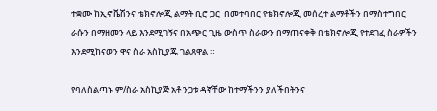ተቋሙ ከኢኖቬሽንና ቴክኖሎጂ ልማት ቢሮ ጋር  በመተባበር የቴክኖሎጂ መሰረተ ልማቶችን በማስተግበር ራሱን በማዘመን ላይ እንደሚገኝና በአጭር ጊዜ ውስጥ ስራውን በማጠናቀቅ በቴክኖሎጂ የተደገፈ ስራዎችን እንደሚከናወን ዋና ስራ አስኪያጁ ገልጸዋል ።

የባለስልጣኑ ም/ስራ አስኪያጅ አቶ ንጋቱ ዳኛቸው ከተማችንን ያለችበትንና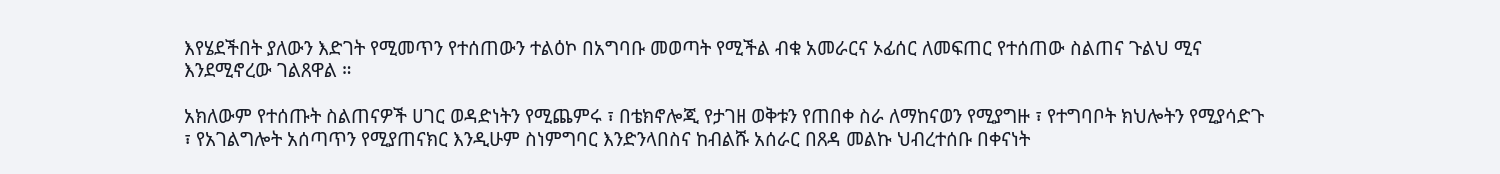እየሄደችበት ያለውን እድገት የሚመጥን የተሰጠውን ተልዕኮ በአግባቡ መወጣት የሚችል ብቁ አመራርና ኦፊሰር ለመፍጠር የተሰጠው ስልጠና ጉልህ ሚና እንደሚኖረው ገልጸዋል ።

አክለውም የተሰጡት ስልጠናዎች ሀገር ወዳድነትን የሚጨምሩ ፣ በቴክኖሎጂ የታገዘ ወቅቱን የጠበቀ ስራ ለማከናወን የሚያግዙ ፣ የተግባቦት ክህሎትን የሚያሳድጉ ፣ የአገልግሎት አሰጣጥን የሚያጠናክር እንዲሁም ስነምግባር እንድንላበስና ከብልሹ አሰራር በጸዳ መልኩ ህብረተሰቡ በቀናነት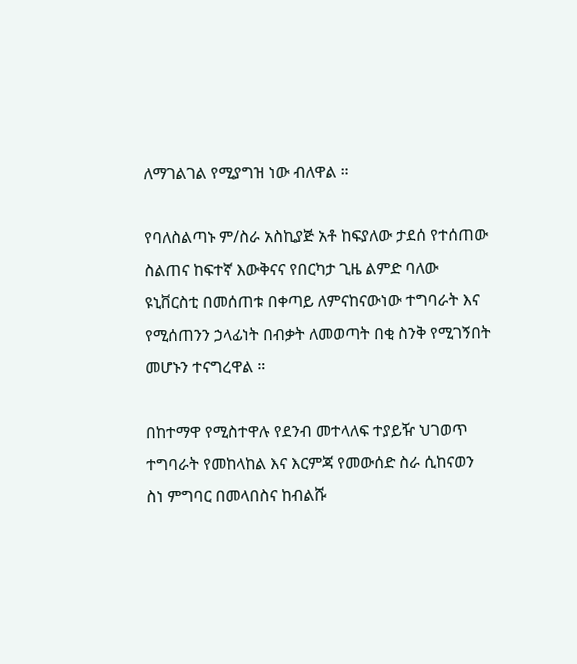ለማገልገል የሚያግዝ ነው ብለዋል ።

የባለስልጣኑ ም/ስራ አስኪያጅ አቶ ከፍያለው ታደሰ የተሰጠው ስልጠና ከፍተኛ እውቅናና የበርካታ ጊዜ ልምድ ባለው ዩኒቨርስቲ በመሰጠቱ በቀጣይ ለምናከናውነው ተግባራት እና የሚሰጠንን ኃላፊነት በብቃት ለመወጣት በቂ ስንቅ የሚገኝበት መሆኑን ተናግረዋል ።

በከተማዋ የሚስተዋሉ የደንብ መተላለፍ ተያይዥ ህገወጥ ተግባራት የመከላከል እና እርምጃ የመውሰድ ስራ ሲከናወን ስነ ምግባር በመላበስና ከብልሹ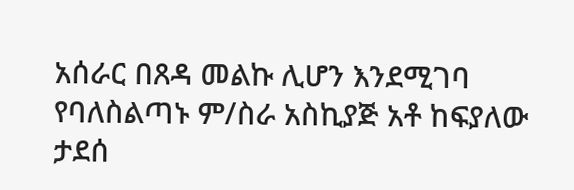አሰራር በጸዳ መልኩ ሊሆን እንደሚገባ የባለስልጣኑ ም/ስራ አስኪያጅ አቶ ከፍያለው ታደሰ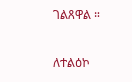ገልጸዋል ።

ለተልዕኮ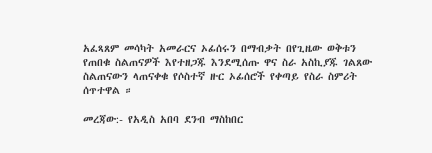አፈጻጸም መሳካት አመራርና ኦፊሰሩን በማብቃት በየጊዜው ወቅቱን የጠበቁ ስልጠናዎች እየተዘጋጁ እንደሚሰጡ ዋና ስራ አስኪያጁ ገልጸው ስልጠናውን ላጠናቀቁ የሶስተኛ ዙር ኦፊሰሮች የቀጣይ የስራ ስምሪት ሰጥተዋል ።

መረጃው:- የአዲስ አበባ ደንብ ማስከበር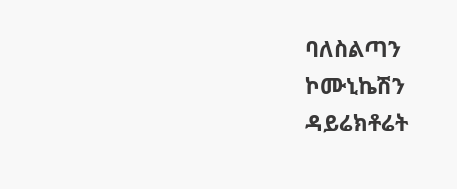ባለስልጣን ኮሙኒኬሽን ዳይሬክቶሬት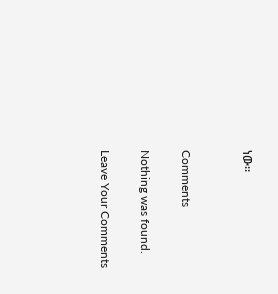ነው።


Comments

Nothing was found.

Leave Your Comments